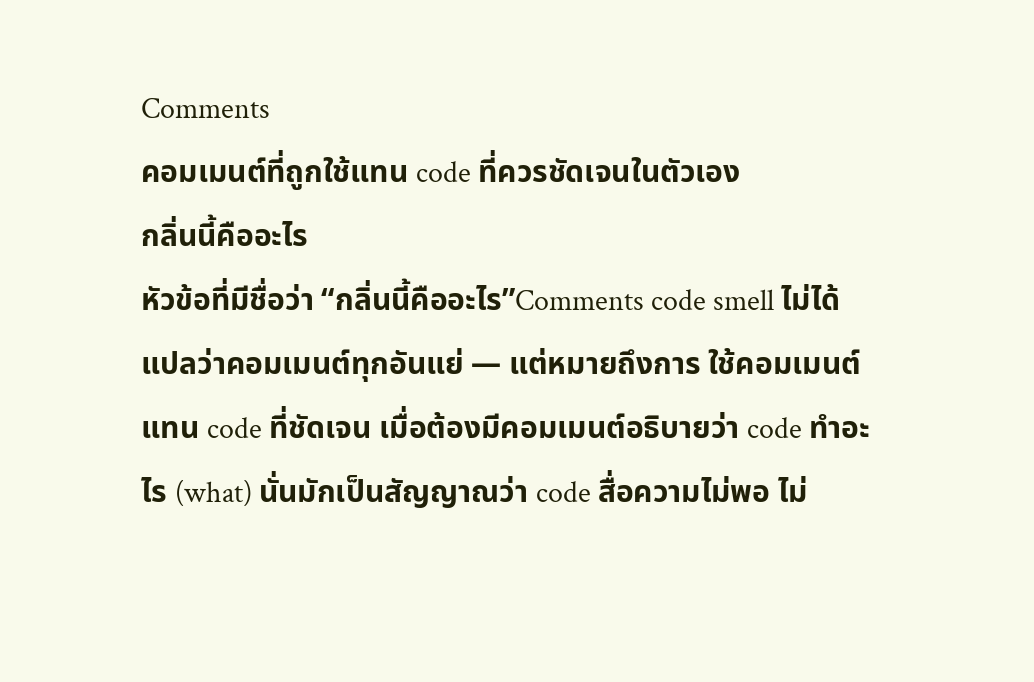Comments
คอมเมนต์ที่ถูกใช้แทน code ที่ควรชัดเจนในตัวเอง
กลิ่นนี้คืออะไร
หัวข้อที่มีชื่อว่า “กลิ่นนี้คืออะไร”Comments code smell ไม่ได้ แปลว่าคอมเมนต์ทุกอันแย่ — แต่หมายถึงการ ใช้คอมเมนต์แทน code ที่ชัดเจน เมื่อต้องมีคอมเมนต์อธิบายว่า code ทำอะไร (what) นั่นมักเป็นสัญญาณว่า code สื่อความไม่พอ ไม่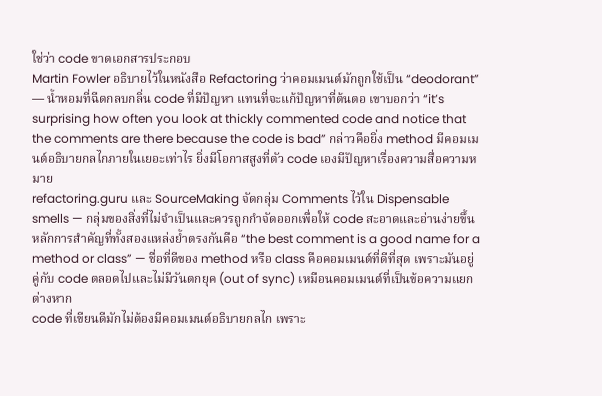ใช่ว่า code ขาดเอกสารประกอบ
Martin Fowler อธิบายไว้ในหนังสือ Refactoring ว่าคอมเมนต์มักถูกใช้เป็น “deodorant” — น้ำหอมที่ฉีดกลบกลิ่น code ที่มีปัญหา แทนที่จะแก้ปัญหาที่ต้นตอ เขาบอกว่า “it’s surprising how often you look at thickly commented code and notice that the comments are there because the code is bad” กล่าวคือยิ่ง method มีคอมเมนต์อธิบายกลไกภายในเยอะเท่าไร ยิ่งมีโอกาสสูงที่ตัว code เองมีปัญหาเรื่องความสื่อความหมาย
refactoring.guru และ SourceMaking จัดกลุ่ม Comments ไว้ใน Dispensable smells — กลุ่มของสิ่งที่ไม่จำเป็นและควรถูกกำจัดออกเพื่อให้ code สะอาดและอ่านง่ายขึ้น หลักการสำคัญที่ทั้งสองแหล่งย้ำตรงกันคือ “the best comment is a good name for a method or class” — ชื่อที่ดีของ method หรือ class คือคอมเมนต์ที่ดีที่สุด เพราะมันอยู่คู่กับ code ตลอดไปและไม่มีวันตกยุค (out of sync) เหมือนคอมเมนต์ที่เป็นข้อความแยกต่างหาก
code ที่เขียนดีมักไม่ต้องมีคอมเมนต์อธิบายกลไก เพราะ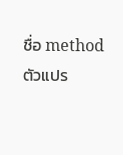ชื่อ method ตัวแปร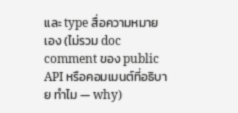และ type สื่อความหมายเอง (ไม่รวม doc comment ของ public API หรือคอมเมนต์ที่อธิบาย ทำไม — why)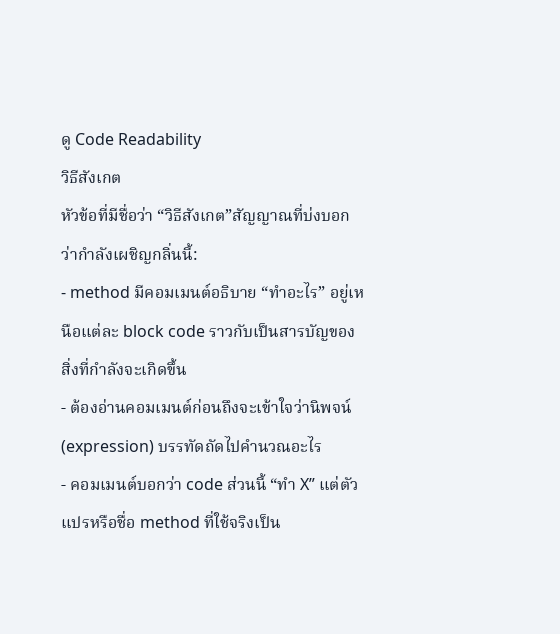ดู Code Readability
วิธีสังเกต
หัวข้อที่มีชื่อว่า “วิธีสังเกต”สัญญาณที่บ่งบอกว่ากำลังเผชิญกลิ่นนี้:
- method มีคอมเมนต์อธิบาย “ทำอะไร” อยู่เหนือแต่ละ block code ราวกับเป็นสารบัญของสิ่งที่กำลังจะเกิดขึ้น
- ต้องอ่านคอมเมนต์ก่อนถึงจะเข้าใจว่านิพจน์ (expression) บรรทัดถัดไปคำนวณอะไร
- คอมเมนต์บอกว่า code ส่วนนี้ “ทำ X” แต่ตัวแปรหรือชื่อ method ที่ใช้จริงเป็น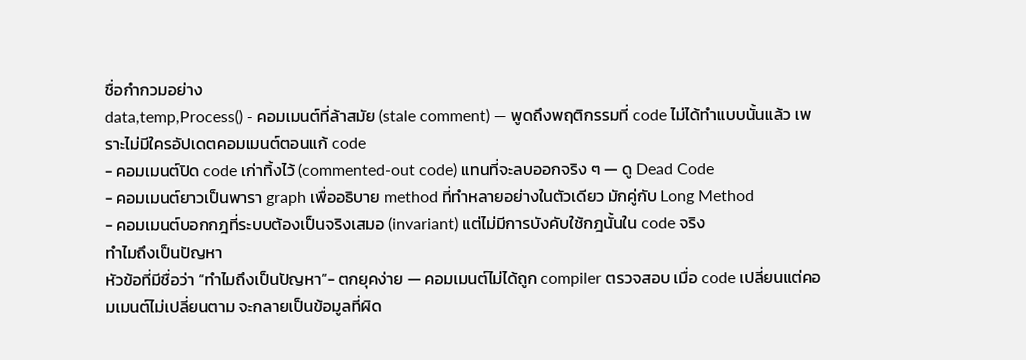ชื่อกำกวมอย่าง
data,temp,Process() - คอมเมนต์ที่ล้าสมัย (stale comment) — พูดถึงพฤติกรรมที่ code ไม่ได้ทำแบบนั้นแล้ว เพราะไม่มีใครอัปเดตคอมเมนต์ตอนแก้ code
- คอมเมนต์ปิด code เก่าทิ้งไว้ (commented-out code) แทนที่จะลบออกจริง ๆ — ดู Dead Code
- คอมเมนต์ยาวเป็นพารา graph เพื่ออธิบาย method ที่ทำหลายอย่างในตัวเดียว มักคู่กับ Long Method
- คอมเมนต์บอกกฎที่ระบบต้องเป็นจริงเสมอ (invariant) แต่ไม่มีการบังคับใช้กฎนั้นใน code จริง
ทำไมถึงเป็นปัญหา
หัวข้อที่มีชื่อว่า “ทำไมถึงเป็นปัญหา”- ตกยุคง่าย — คอมเมนต์ไม่ได้ถูก compiler ตรวจสอบ เมื่อ code เปลี่ยนแต่คอมเมนต์ไม่เปลี่ยนตาม จะกลายเป็นข้อมูลที่ผิด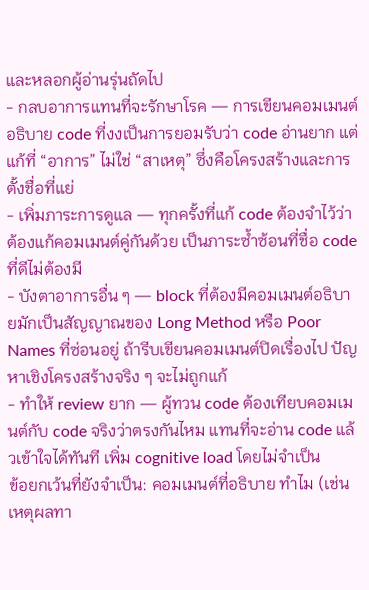และหลอกผู้อ่านรุ่นถัดไป
- กลบอาการแทนที่จะรักษาโรค — การเขียนคอมเมนต์อธิบาย code ที่งงเป็นการยอมรับว่า code อ่านยาก แต่แก้ที่ “อาการ” ไม่ใช่ “สาเหตุ” ซึ่งคือโครงสร้างและการตั้งชื่อที่แย่
- เพิ่มภาระการดูแล — ทุกครั้งที่แก้ code ต้องจำไว้ว่าต้องแก้คอมเมนต์คู่กันด้วย เป็นภาระซ้ำซ้อนที่ชื่อ code ที่ดีไม่ต้องมี
- บังตาอาการอื่น ๆ — block ที่ต้องมีคอมเมนต์อธิบายมักเป็นสัญญาณของ Long Method หรือ Poor Names ที่ซ่อนอยู่ ถ้ารีบเขียนคอมเมนต์ปิดเรื่องไป ปัญหาเชิงโครงสร้างจริง ๆ จะไม่ถูกแก้
- ทำให้ review ยาก — ผู้ทวน code ต้องเทียบคอมเมนต์กับ code จริงว่าตรงกันไหม แทนที่จะอ่าน code แล้วเข้าใจได้ทันที เพิ่ม cognitive load โดยไม่จำเป็น
ข้อยกเว้นที่ยังจำเป็น: คอมเมนต์ที่อธิบาย ทำไม (เช่น เหตุผลทา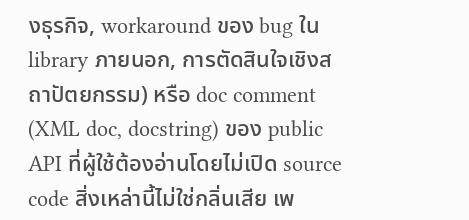งธุรกิจ, workaround ของ bug ใน library ภายนอก, การตัดสินใจเชิงสถาปัตยกรรม) หรือ doc comment (XML doc, docstring) ของ public API ที่ผู้ใช้ต้องอ่านโดยไม่เปิด source code สิ่งเหล่านี้ไม่ใช่กลิ่นเสีย เพ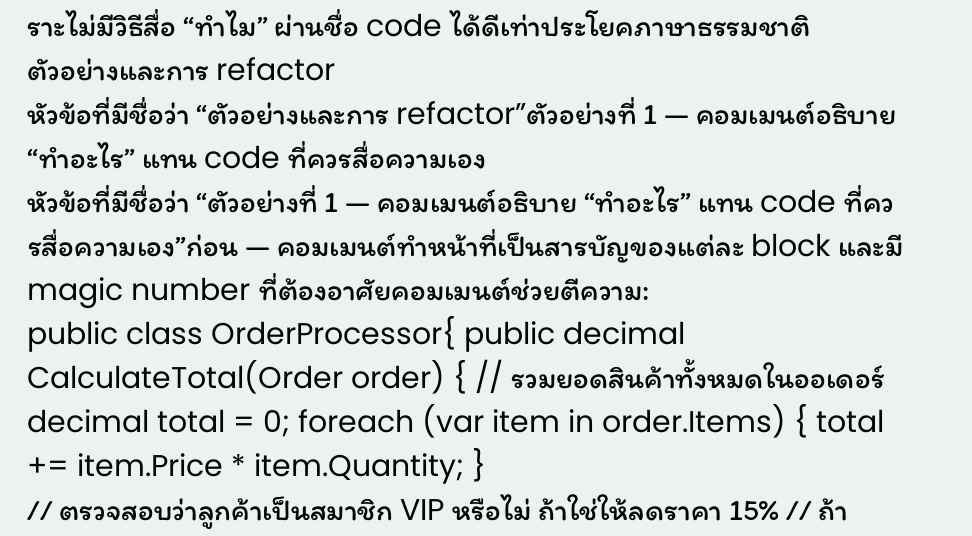ราะไม่มีวิธีสื่อ “ทำไม” ผ่านชื่อ code ได้ดีเท่าประโยคภาษาธรรมชาติ
ตัวอย่างและการ refactor
หัวข้อที่มีชื่อว่า “ตัวอย่างและการ refactor”ตัวอย่างที่ 1 — คอมเมนต์อธิบาย “ทำอะไร” แทน code ที่ควรสื่อความเอง
หัวข้อที่มีชื่อว่า “ตัวอย่างที่ 1 — คอมเมนต์อธิบาย “ทำอะไร” แทน code ที่ควรสื่อความเอง”ก่อน — คอมเมนต์ทำหน้าที่เป็นสารบัญของแต่ละ block และมี magic number ที่ต้องอาศัยคอมเมนต์ช่วยตีความ:
public class OrderProcessor{ public decimal CalculateTotal(Order order) { // รวมยอดสินค้าทั้งหมดในออเดอร์ decimal total = 0; foreach (var item in order.Items) { total += item.Price * item.Quantity; }
// ตรวจสอบว่าลูกค้าเป็นสมาชิก VIP หรือไม่ ถ้าใช่ให้ลดราคา 15% // ถ้า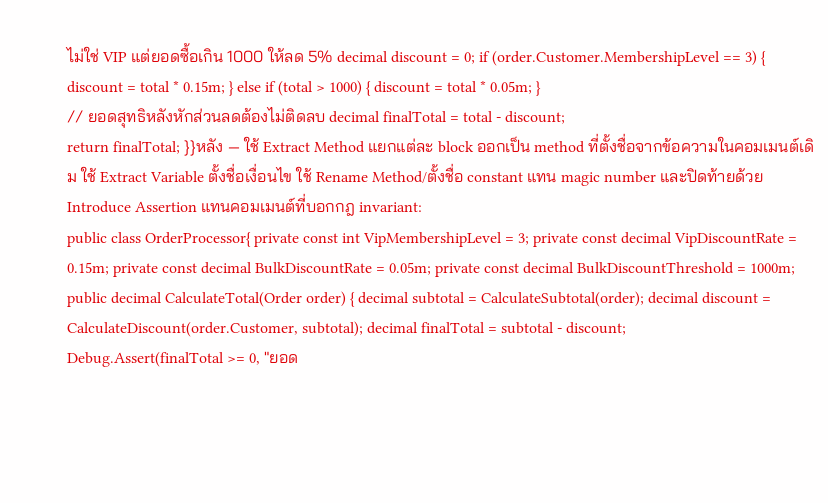ไม่ใช่ VIP แต่ยอดซื้อเกิน 1000 ให้ลด 5% decimal discount = 0; if (order.Customer.MembershipLevel == 3) { discount = total * 0.15m; } else if (total > 1000) { discount = total * 0.05m; }
// ยอดสุทธิหลังหักส่วนลดต้องไม่ติดลบ decimal finalTotal = total - discount;
return finalTotal; }}หลัง — ใช้ Extract Method แยกแต่ละ block ออกเป็น method ที่ตั้งชื่อจากข้อความในคอมเมนต์เดิม ใช้ Extract Variable ตั้งชื่อเงื่อนไข ใช้ Rename Method/ตั้งชื่อ constant แทน magic number และปิดท้ายด้วย Introduce Assertion แทนคอมเมนต์ที่บอกกฎ invariant:
public class OrderProcessor{ private const int VipMembershipLevel = 3; private const decimal VipDiscountRate = 0.15m; private const decimal BulkDiscountRate = 0.05m; private const decimal BulkDiscountThreshold = 1000m;
public decimal CalculateTotal(Order order) { decimal subtotal = CalculateSubtotal(order); decimal discount = CalculateDiscount(order.Customer, subtotal); decimal finalTotal = subtotal - discount;
Debug.Assert(finalTotal >= 0, "ยอด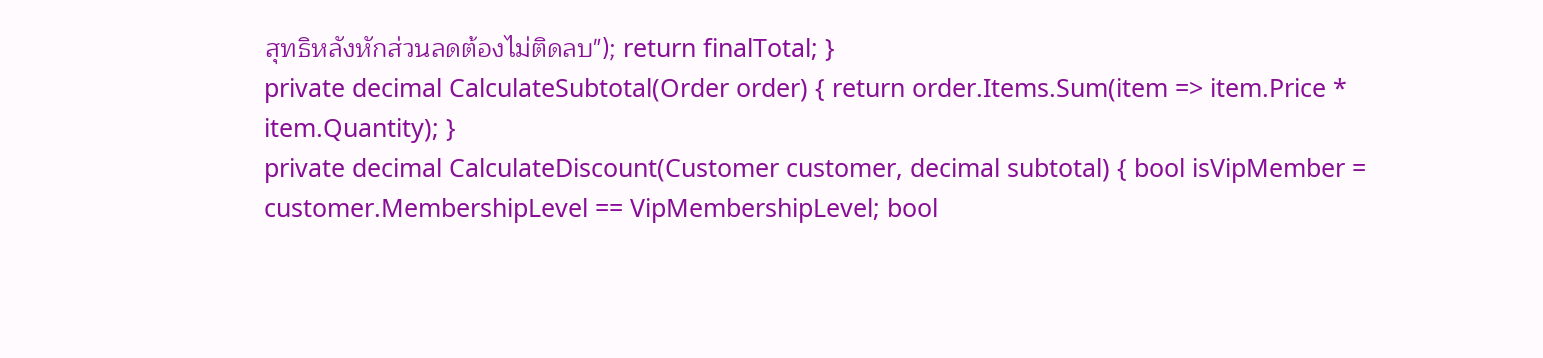สุทธิหลังหักส่วนลดต้องไม่ติดลบ"); return finalTotal; }
private decimal CalculateSubtotal(Order order) { return order.Items.Sum(item => item.Price * item.Quantity); }
private decimal CalculateDiscount(Customer customer, decimal subtotal) { bool isVipMember = customer.MembershipLevel == VipMembershipLevel; bool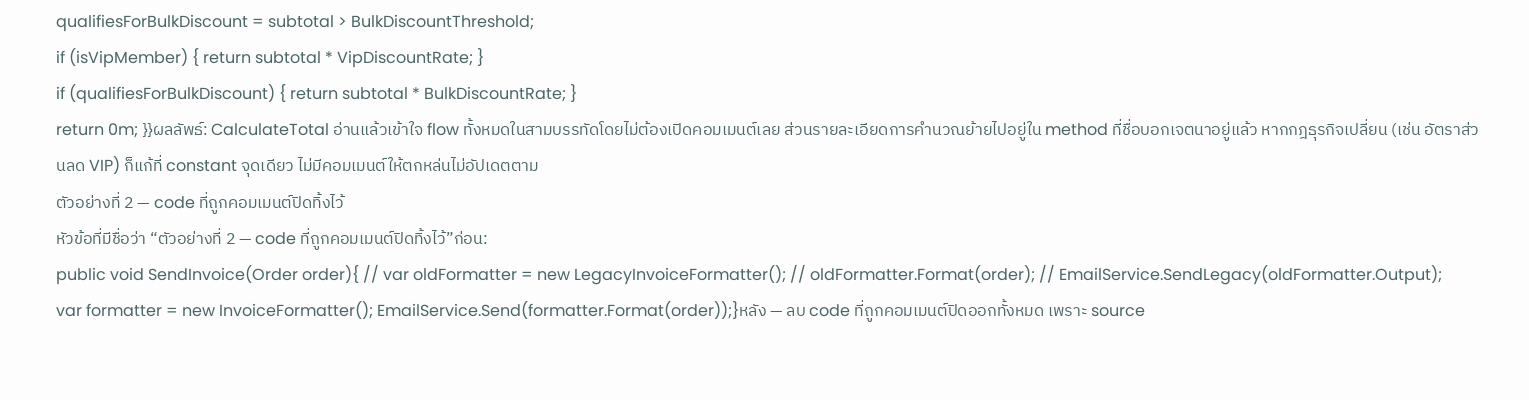qualifiesForBulkDiscount = subtotal > BulkDiscountThreshold;
if (isVipMember) { return subtotal * VipDiscountRate; }
if (qualifiesForBulkDiscount) { return subtotal * BulkDiscountRate; }
return 0m; }}ผลลัพธ์: CalculateTotal อ่านแล้วเข้าใจ flow ทั้งหมดในสามบรรทัดโดยไม่ต้องเปิดคอมเมนต์เลย ส่วนรายละเอียดการคำนวณย้ายไปอยู่ใน method ที่ชื่อบอกเจตนาอยู่แล้ว หากกฎธุรกิจเปลี่ยน (เช่น อัตราส่วนลด VIP) ก็แก้ที่ constant จุดเดียว ไม่มีคอมเมนต์ให้ตกหล่นไม่อัปเดตตาม
ตัวอย่างที่ 2 — code ที่ถูกคอมเมนต์ปิดทิ้งไว้
หัวข้อที่มีชื่อว่า “ตัวอย่างที่ 2 — code ที่ถูกคอมเมนต์ปิดทิ้งไว้”ก่อน:
public void SendInvoice(Order order){ // var oldFormatter = new LegacyInvoiceFormatter(); // oldFormatter.Format(order); // EmailService.SendLegacy(oldFormatter.Output);
var formatter = new InvoiceFormatter(); EmailService.Send(formatter.Format(order));}หลัง — ลบ code ที่ถูกคอมเมนต์ปิดออกทั้งหมด เพราะ source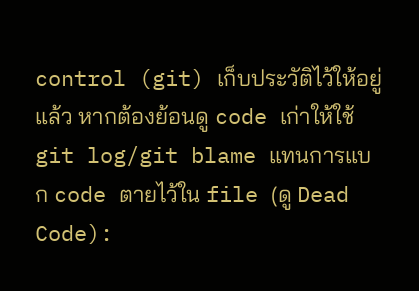control (git) เก็บประวัติไว้ให้อยู่แล้ว หากต้องย้อนดู code เก่าให้ใช้ git log/git blame แทนการแบก code ตายไว้ใน file (ดู Dead Code):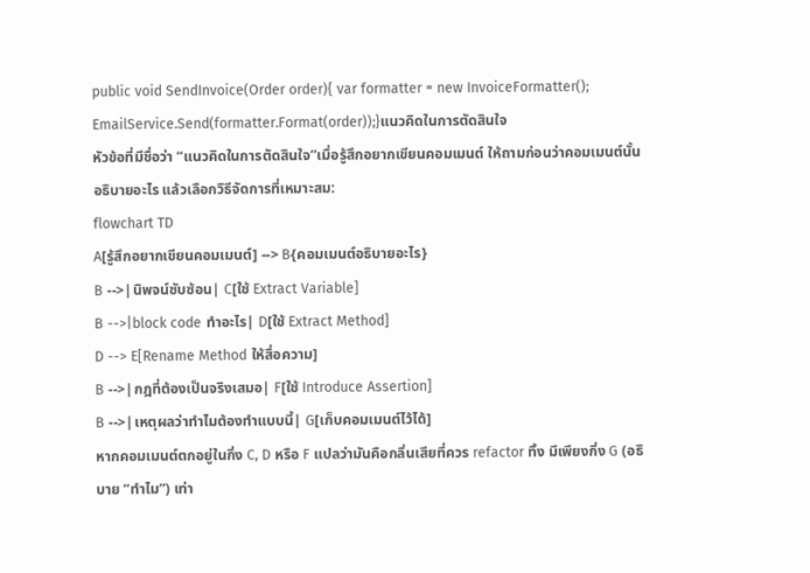public void SendInvoice(Order order){ var formatter = new InvoiceFormatter(); EmailService.Send(formatter.Format(order));}แนวคิดในการตัดสินใจ
หัวข้อที่มีชื่อว่า “แนวคิดในการตัดสินใจ”เมื่อรู้สึกอยากเขียนคอมเมนต์ ให้ถามก่อนว่าคอมเมนต์นั้นอธิบายอะไร แล้วเลือกวิธีจัดการที่เหมาะสม:
flowchart TD
A[รู้สึกอยากเขียนคอมเมนต์] --> B{คอมเมนต์อธิบายอะไร}
B -->|นิพจน์ซับซ้อน| C[ใช้ Extract Variable]
B -->|block code ทำอะไร| D[ใช้ Extract Method]
D --> E[Rename Method ให้สื่อความ]
B -->|กฎที่ต้องเป็นจริงเสมอ| F[ใช้ Introduce Assertion]
B -->|เหตุผลว่าทำไมต้องทำแบบนี้| G[เก็บคอมเมนต์ไว้ได้]
หากคอมเมนต์ตกอยู่ในกิ่ง C, D หรือ F แปลว่ามันคือกลิ่นเสียที่ควร refactor ทิ้ง มีเพียงกิ่ง G (อธิบาย “ทำไม”) เท่า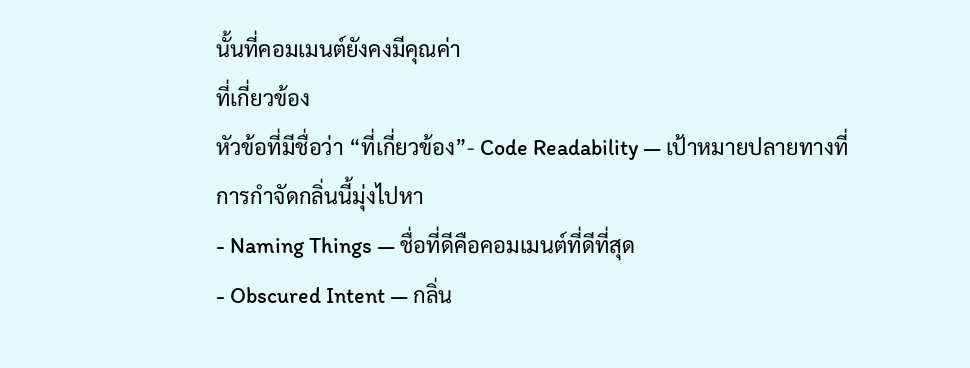นั้นที่คอมเมนต์ยังคงมีคุณค่า
ที่เกี่ยวข้อง
หัวข้อที่มีชื่อว่า “ที่เกี่ยวข้อง”- Code Readability — เป้าหมายปลายทางที่การกำจัดกลิ่นนี้มุ่งไปหา
- Naming Things — ชื่อที่ดีคือคอมเมนต์ที่ดีที่สุด
- Obscured Intent — กลิ่น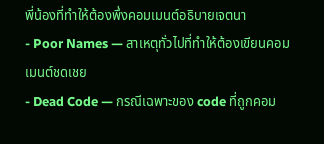พี่น้องที่ทำให้ต้องพึ่งคอมเมนต์อธิบายเจตนา
- Poor Names — สาเหตุทั่วไปที่ทำให้ต้องเขียนคอมเมนต์ชดเชย
- Dead Code — กรณีเฉพาะของ code ที่ถูกคอม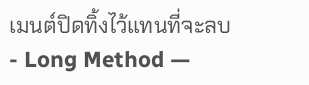เมนต์ปิดทิ้งไว้แทนที่จะลบ
- Long Method —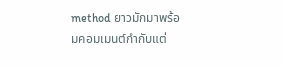method ยาวมักมาพร้อมคอมเมนต์กำกับแต่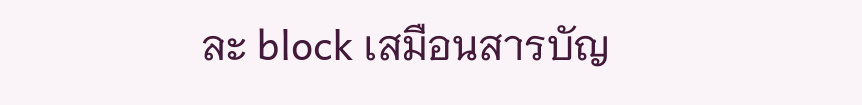ละ block เสมือนสารบัญ